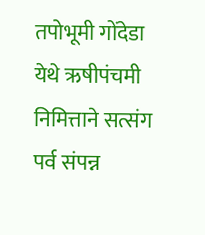तपोभूमी गोंदेडा येथे ऋषीपंचमी निमित्ताने सत्संग पर्व संपन्न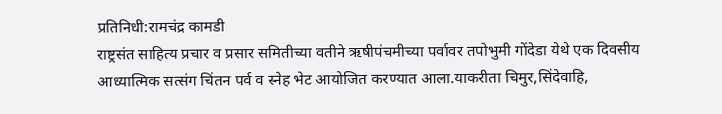प्रतिनिधी:रामचंद्र कामडी
राष्ट्रसंत साहित्य प्रचार व प्रसार समितीच्या वतीने ऋषीपंचमीच्या पर्वावर तपोभुमी गोंदेडा येथे एक दिवसीय आध्यात्मिक सत्संग चिंतन पर्व व स्नेह भेट आयोजित करण्यात आला.याकरीता चिमुर,सिंदेवाहि,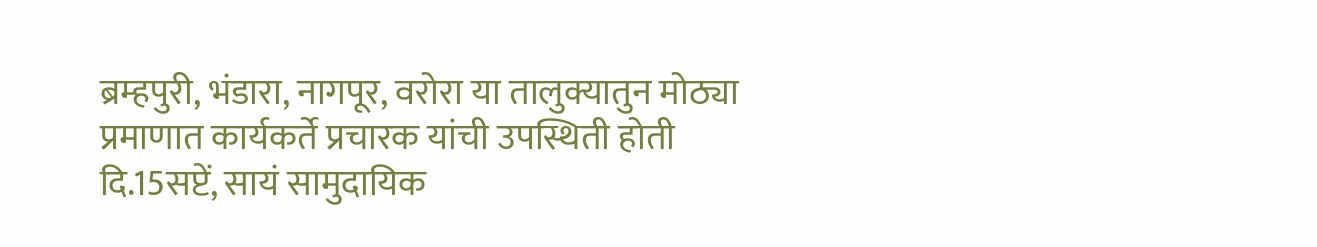ब्रम्हपुरी, भंडारा, नागपूर, वरोरा या तालुक्यातुन मोठ्या प्रमाणात कार्यकर्ते प्रचारक यांची उपस्थिती होती दि.15सप्टें, सायं सामुदायिक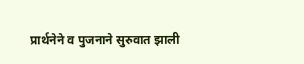प्रार्थनेने व पुजनाने सुरुवात झाली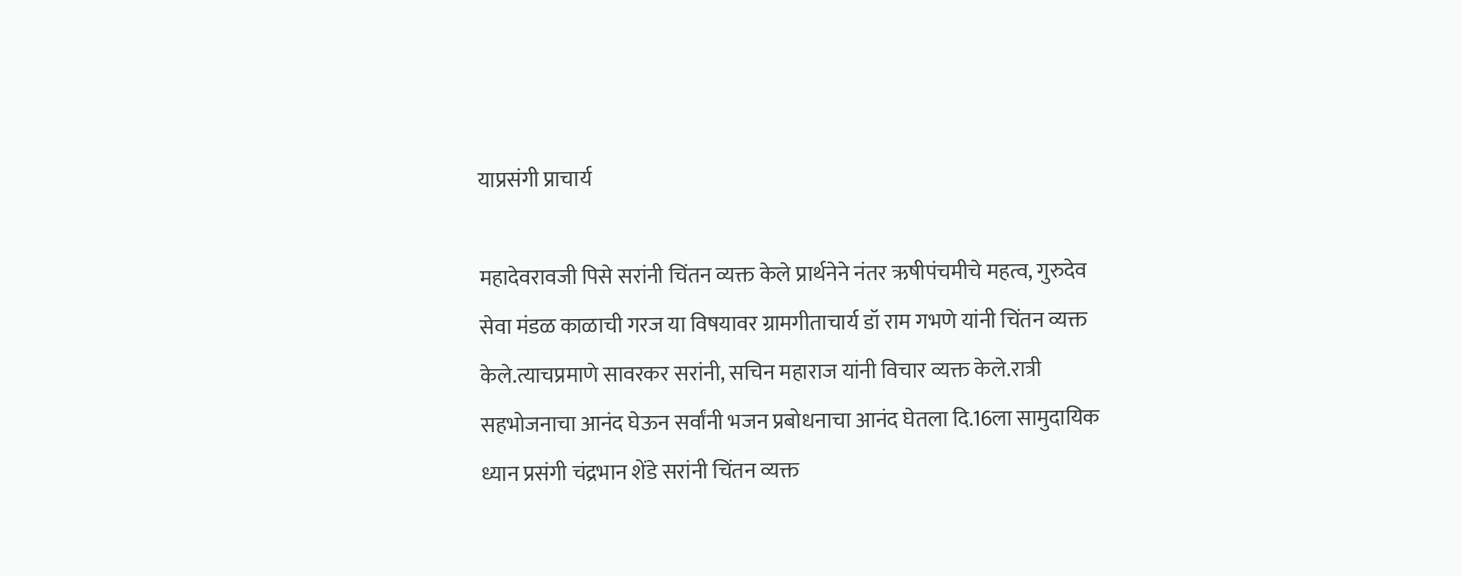याप्रसंगी प्राचार्य

महादेवरावजी पिसे सरांनी चिंतन व्यक्त केले प्रार्थनेने नंतर ऋषीपंचमीचे महत्व, गुरुदेव सेवा मंडळ काळाची गरज या विषयावर ग्रामगीताचार्य डॉ राम गभणे यांनी चिंतन व्यक्त केले.त्याचप्रमाणे सावरकर सरांनी, सचिन महाराज यांनी विचार व्यक्त केले.रात्री सहभोजनाचा आनंद घेऊन सर्वांनी भजन प्रबोधनाचा आनंद घेतला दि.16ला सामुदायिक ध्यान प्रसंगी चंद्रभान शेंडे सरांनी चिंतन व्यक्त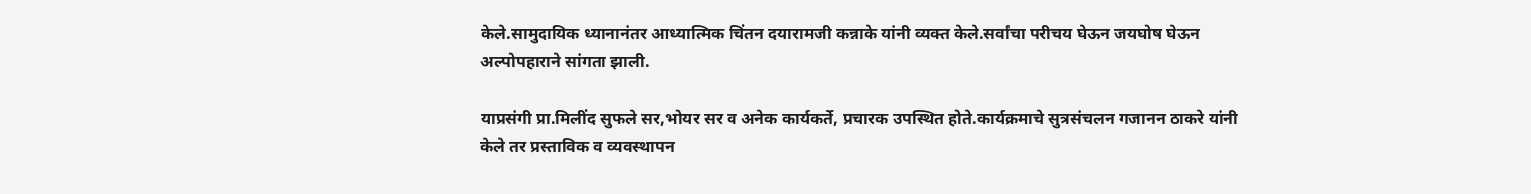केले.सामुदायिक ध्यानानंतर आध्यात्मिक चिंतन दयारामजी कन्नाके यांनी व्यक्त केले.सर्वांचा परीचय घेऊन जयघोष घेऊन अल्पोपहाराने सांगता झाली.

याप्रसंगी प्रा.मिलींद सुफले सर,भोयर सर व अनेक कार्यकर्ते, प्रचारक उपस्थित होते.कार्यक्रमाचे सुत्रसंचलन गजानन ठाकरे यांनी केले तर प्रस्ताविक व व्यवस्थापन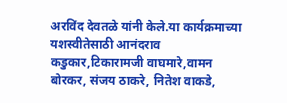अरविंद देवतळे यांनी केले.या कार्यक्रमाच्या यशस्वीतेसाठी आनंदराव कडुकार,टिकारामजी वाघमारे,वामन बोरकर, संजय ठाकरे, नितेश वाकडे,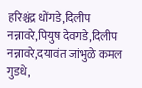हरिश्चंद्र धोंगडे,दिलीप नन्नावरे,पियुष देवगडे,दिलीप नन्नावरे,दयावंत जांभुळे कमल गुडधे,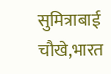सुमित्राबाई चौखे,भारत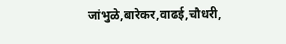जांभुळे,बारेकर,वाढई,चौधरी,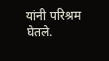यांनी परिश्रम घेतले.